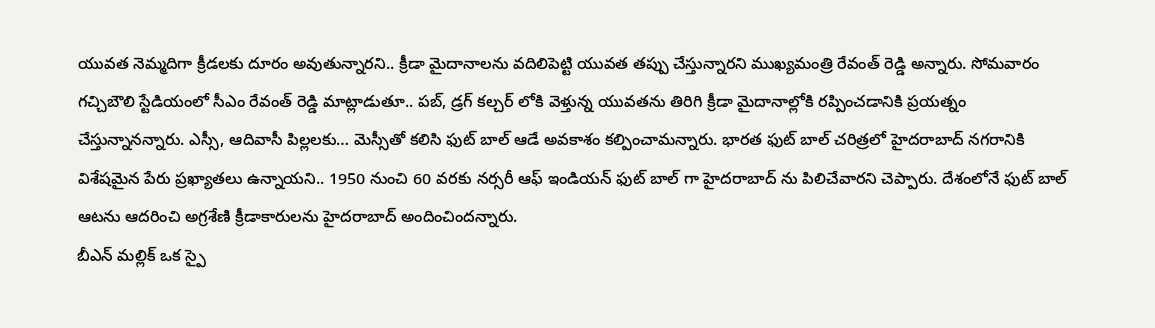యువత నెమ్మదిగా క్రీడలకు దూరం అవుతున్నారని.. క్రీడా మైదానాలను వదిలిపెట్టి యువత తప్పు చేస్తున్నారని ముఖ్యమంత్రి రేవంత్ రెడ్డి అన్నారు. సోమవారం గచ్చిబౌలి స్టేడియంలో సీఎం రేవంత్ రెడ్డి మాట్లాడుతూ.. పబ్, డ్రగ్ కల్చర్ లోకి వెళ్తున్న యువతను తిరిగి క్రీడా మైదానాల్లోకి రప్పించడానికి ప్రయత్నం చేస్తున్నానన్నారు. ఎస్సీ, ఆదివాసీ పిల్లలకు… మెస్సీతో కలిసి ఫుట్ బాల్ ఆడే అవకాశం కల్పించామన్నారు. భారత ఫుట్ బాల్ చరిత్రలో హైదరాబాద్ నగరానికి విశేషమైన పేరు ప్రఖ్యాతలు ఉన్నాయని.. 1950 నుంచి 60 వరకు నర్సరీ ఆఫ్ ఇండియన్ ఫుట్ బాల్ గా హైదరాబాద్ ను పిలిచేవారని చెప్పారు. దేశంలోనే ఫుట్ బాల్ ఆటను ఆదరించి అగ్రశేణి క్రీడాకారులను హైదరాబాద్ అందించిందన్నారు.
బీఎన్ మల్లిక్ ఒక స్పై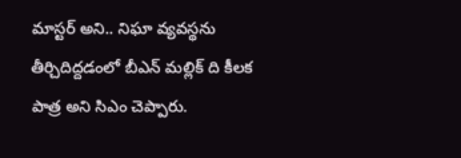మాస్టర్ అని.. నిఘా వ్యవస్థను తీర్చిదిద్దడంలో బీఎన్ మల్లిక్ ది కీలక పాత్ర అని సిఎం చెప్పారు.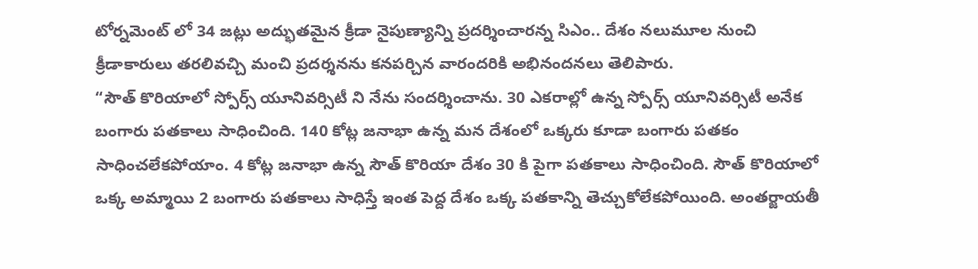టోర్నమెంట్ లో 34 జట్లు అద్భుతమైన క్రీడా నైపుణ్యాన్ని ప్రదర్శించారన్న సిఎం.. దేశం నలుమూల నుంచి క్రీడాకారులు తరలివచ్చి మంచి ప్రదర్శనను కనపర్చిన వారందరికి అభినందనలు తెలిపారు.
“సౌత్ కొరియాలో స్పోర్స్ యూనివర్సిటీ ని నేను సందర్శించాను. 30 ఎకరాల్లో ఉన్న స్పోర్స్ యూనివర్సిటీ అనేక బంగారు పతకాలు సాధించింది. 140 కోట్ల జనాభా ఉన్న మన దేశంలో ఒక్కరు కూడా బంగారు పతకం సాధించలేకపోయాం. 4 కోట్ల జనాభా ఉన్న సౌత్ కొరియా దేశం 30 కి పైగా పతకాలు సాధించింది. సౌత్ కొరియాలో ఒక్క అమ్మాయి 2 బంగారు పతకాలు సాధిస్తే ఇంత పెద్ద దేశం ఒక్క పతకాన్ని తెచ్చుకోలేకపోయింది. అంతర్జాయతీ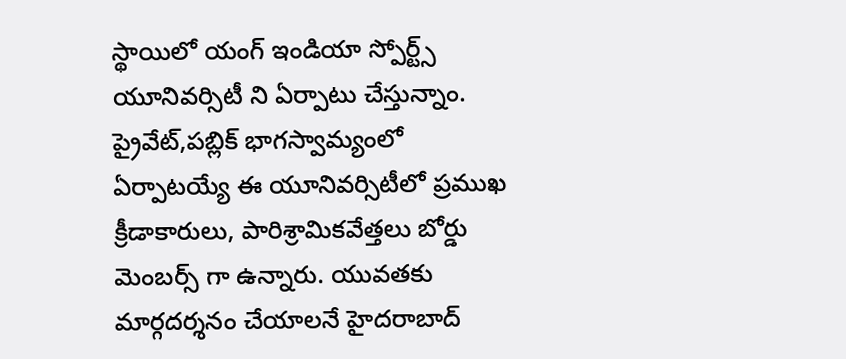స్థాయిలో యంగ్ ఇండియా స్పోర్ట్స్ యూనివర్సిటీ ని ఏర్పాటు చేస్తున్నాం. ప్రైవేట్,పబ్లిక్ భాగస్వామ్యంలో ఏర్పాటయ్యే ఈ యూనివర్సిటీలో ప్రముఖ క్రీడాకారులు, పారిశ్రామికవేత్తలు బోర్డు మెంబర్స్ గా ఉన్నారు. యువతకు మార్గదర్శనం చేయాలనే హైదరాబాద్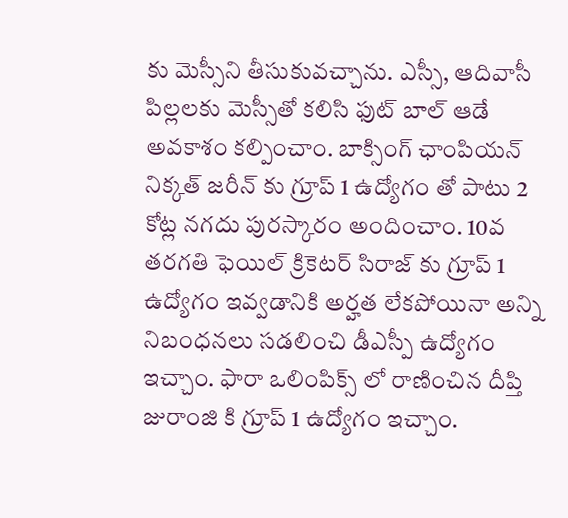కు మెస్సీని తీసుకువచ్చాను. ఎస్సీ, ఆదివాసీ పిల్లలకు మెస్సీతో కలిసి ఫుట్ బాల్ ఆడే అవకాశం కల్పించాం. బాక్సింగ్ ఛాంపియన్ నిక్కత్ జరీన్ కు గ్రూప్ 1 ఉద్యోగం తో పాటు 2 కోట్ల నగదు పురస్కారం అందించాం. 10వ తరగతి ఫెయిల్ క్రికెటర్ సిరాజ్ కు గ్రూప్ 1 ఉద్యోగం ఇవ్వడానికి అర్హత లేకపోయినా అన్ని నిబంధనలు సడలించి డీఎస్పీ ఉద్యోగం ఇచ్చాం. ఫారా ఒలింపిక్స్ లో రాణించిన దీప్తి జురాంజి కి గ్రూప్ 1 ఉద్యోగం ఇచ్చాం.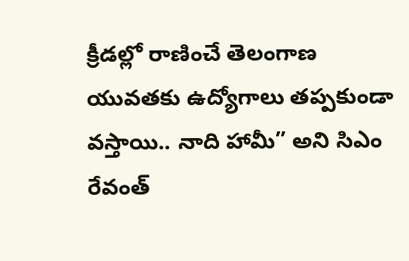క్రీడల్లో రాణించే తెలంగాణ యువతకు ఉద్యోగాలు తప్పకుండా వస్తాయి.. నాది హామీ” అని సిఎం రేవంత్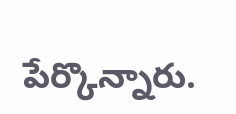పేర్కొన్నారు.